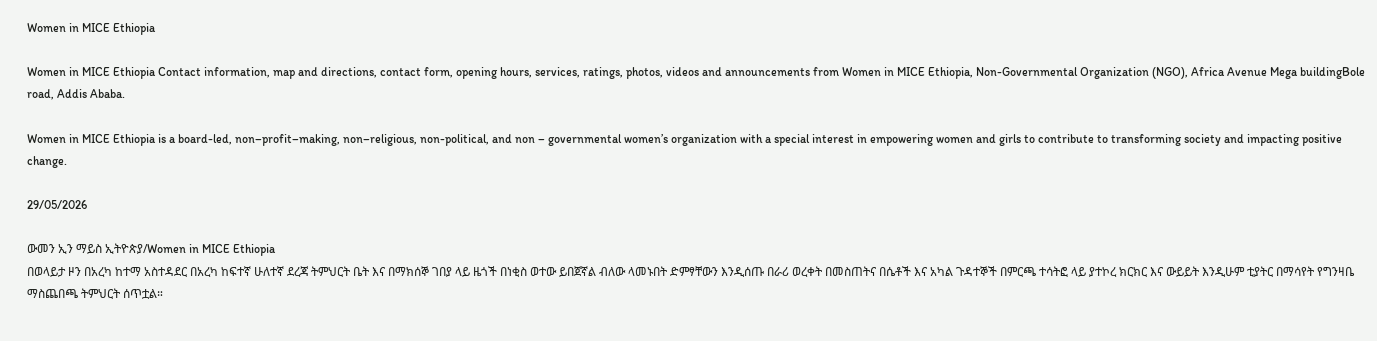Women in MICE Ethiopia

Women in MICE Ethiopia Contact information, map and directions, contact form, opening hours, services, ratings, photos, videos and announcements from Women in MICE Ethiopia, Non-Governmental Organization (NGO), Africa Avenue Mega buildingBole road, Addis Ababa.

Women in MICE Ethiopia is a board-led, non–profit–making, non–religious, non-political, and non – governmental women’s organization with a special interest in empowering women and girls to contribute to transforming society and impacting positive change.

29/05/2026

ውመን ኢን ማይስ ኢትዮጵያ/Women in MICE Ethiopia
በወላይታ ዞን በአረካ ከተማ አስተዳደር በአረካ ከፍተኛ ሁለተኛ ደረጃ ትምህርት ቤት እና በማክሰኞ ገበያ ላይ ዜጎች በነቂስ ወተው ይበጀኛል ብለው ላመኑበት ድምፃቸውን እንዲሰጡ በራሪ ወረቀት በመስጠትና በሴቶች እና አካል ጉዳተኞች በምርጫ ተሳትፎ ላይ ያተኮረ ክርክር እና ውይይት እንዲሁም ቲያትር በማሳየት የግንዛቤ ማስጨበጫ ትምህርት ሰጥቷል።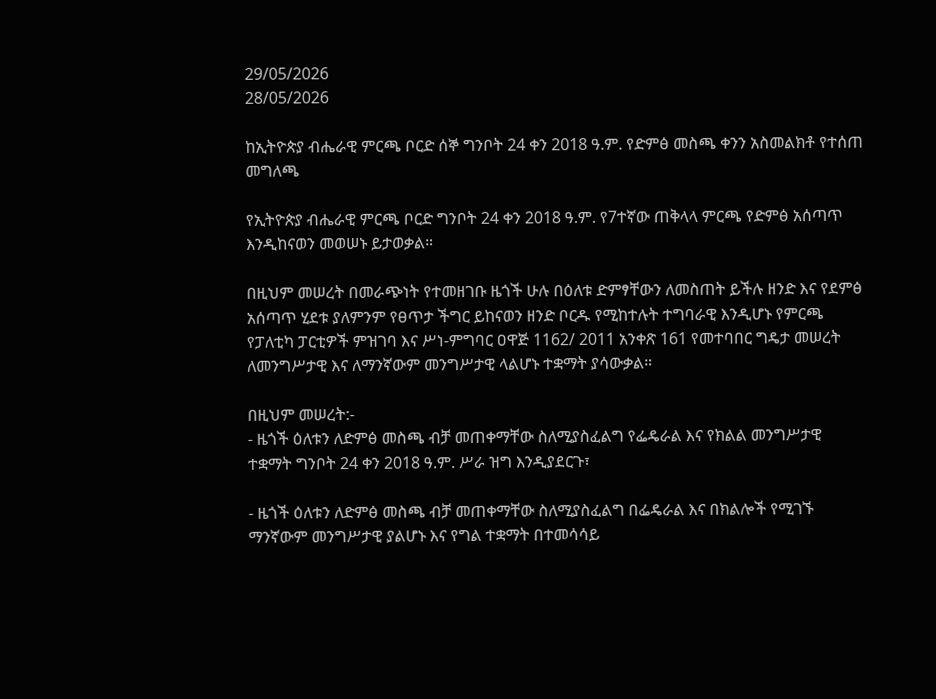29/05/2026
28/05/2026

ከኢትዮጵያ ብሔራዊ ምርጫ ቦርድ ሰኞ ግንቦት 24 ቀን 2018 ዓ.ም. የድምፅ መስጫ ቀንን አስመልክቶ የተሰጠ መግለጫ

የኢትዮጵያ ብሔራዊ ምርጫ ቦርድ ግንቦት 24 ቀን 2018 ዓ.ም. የ7ተኛው ጠቅላላ ምርጫ የድምፅ አሰጣጥ እንዲከናወን መወሠኑ ይታወቃል።

በዚህም መሠረት በመራጭነት የተመዘገቡ ዜጎች ሁሉ በዕለቱ ድምፃቸውን ለመስጠት ይችሉ ዘንድ እና የደምፅ አሰጣጥ ሂደቱ ያለምንም የፀጥታ ችግር ይከናወን ዘንድ ቦርዱ የሚከተሉት ተግባራዊ እንዲሆኑ የምርጫ የፓለቲካ ፓርቲዎች ምዝገባ እና ሥነ-ምግባር ዐዋጅ 1162/ 2011 አንቀጽ 161 የመተባበር ግዴታ መሠረት ለመንግሥታዊ እና ለማንኛውም መንግሥታዊ ላልሆኑ ተቋማት ያሳውቃል።

በዚህም መሠረት:-
- ዜጎች ዕለቱን ለድምፅ መስጫ ብቻ መጠቀማቸው ስለሚያስፈልግ የፌዴራል እና የክልል መንግሥታዊ ተቋማት ግንቦት 24 ቀን 2018 ዓ.ም. ሥራ ዝግ እንዲያደርጉ፣

- ዜጎች ዕለቱን ለድምፅ መስጫ ብቻ መጠቀማቸው ስለሚያስፈልግ በፌዴራል እና በክልሎች የሚገኙ ማንኛውም መንግሥታዊ ያልሆኑ እና የግል ተቋማት በተመሳሳይ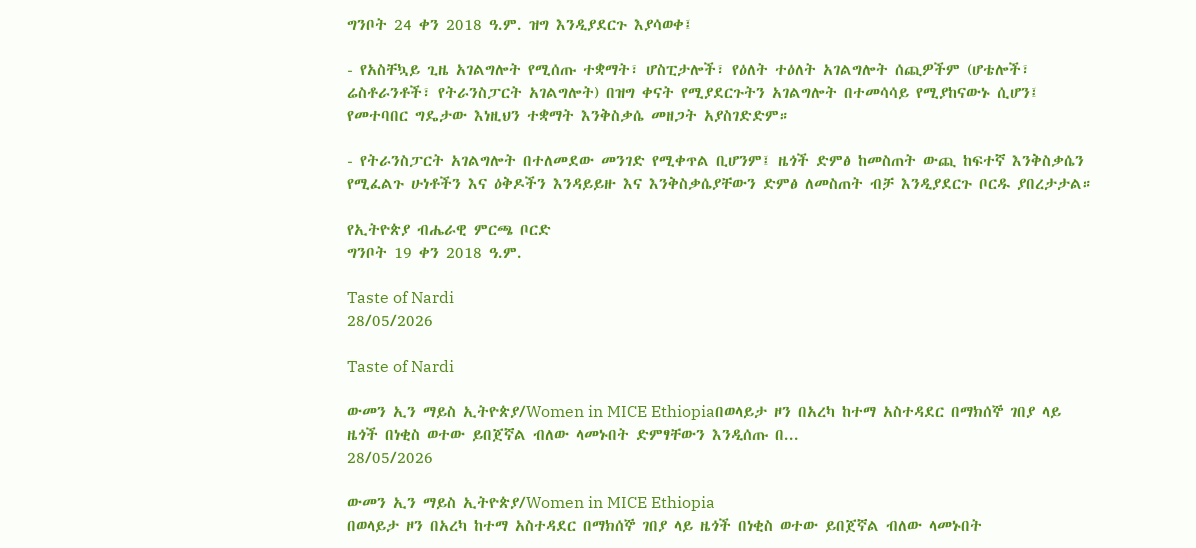ግንቦት 24 ቀን 2018 ዓ.ም. ዝግ እንዲያደርጉ እያሳወቀ፤

- የአስቸኳይ ጊዜ አገልግሎት የሚሰጡ ተቋማት፣ ሆስፒታሎች፣ የዕለት ተዕለት አገልግሎት ሰጪዎችም (ሆቴሎች፣ ሬስቶራንቶች፣ የትራንስፓርት አገልግሎት) በዝግ ቀናት የሚያደርጉትን አገልግሎት በተመሳሳይ የሚያከናውኑ ሲሆን፤ የመተባበር ግዴታው እነዚህን ተቋማት እንቅስቃሴ መዘጋት አያስገድድም።

- የትራንስፓርት አገልግሎት በተለመደው መንገድ የሚቀጥል ቢሆንም፤ ዜጎች ድምፅ ከመስጠት ውጪ ከፍተኛ እንቅስቃሴን የሚፈልጉ ሁነቶችን እና ዕቅዶችን እንዳይይዙ እና እንቅስቃሴያቸውን ድምፅ ለመስጠት ብቻ እንዲያደርጉ ቦርዱ ያበረታታል።

የኢትዮጵያ ብሔራዊ ምርጫ ቦርድ
ግንቦት 19 ቀን 2018 ዓ.ም.

Taste of Nardi
28/05/2026

Taste of Nardi

ውመን ኢን ማይስ ኢትዮጵያ/Women in MICE Ethiopiaበወላይታ ዞን በአረካ ከተማ አስተዳደር በማክሰኞ ገበያ ላይ ዜጎች በነቂስ ወተው ይበጀኛል ብለው ላመኑበት ድምፃቸውን እንዲሰጡ በ...
28/05/2026

ውመን ኢን ማይስ ኢትዮጵያ/Women in MICE Ethiopia
በወላይታ ዞን በአረካ ከተማ አስተዳደር በማክሰኞ ገበያ ላይ ዜጎች በነቂስ ወተው ይበጀኛል ብለው ላመኑበት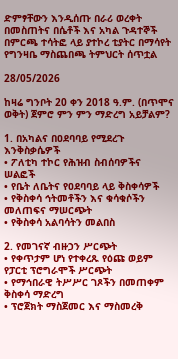ድምፃቸውን እንዲሰጡ በራሪ ወረቀት በመስጠትና በሴቶች እና አካል ጉዳተኞች በምርጫ ተሳትፎ ላይ ያተኮረ ቲያትር በማሳየት የግንዛቤ ማስጨበጫ ትምህርት ሰጥቷል

28/05/2026

ከዛሬ ግንቦት 20 ቀን 2018 ዓ.ም. (በጥሞና ወቅት) ጀምሮ ምን ምን ማድረግ አይቻልም?

1. በአካልና በዐደባባይ የሚደረጉ እንቅስቃሴዎች
• ፖለቲካ ተኮር የሕዝብ ስብሰባዎችና ሠልፎች
• የቤት ለቤትና የዐደባባይ ላይ ቅስቀሳዎች
• የቅስቀሳ ኅትመቶችን እና ቁሳቁሶችን መለጠፍና ማሠርጭት
• የቅስቀሳ አልባሳትን መልበስ

2. የመገናኛ ብዙኃን ሥርጭት
• የቀጥታም ሆነ የተቀረጹ የዕጩ ወይም የፓርቲ ፕሮግራሞች ሥርጭት
• የማኅበራዊ ትሥሥር ገጾችን በመጠቀም ቅስቀሳ ማድረግ
• ፕሮጀክት ማስጀመር እና ማስመረቅ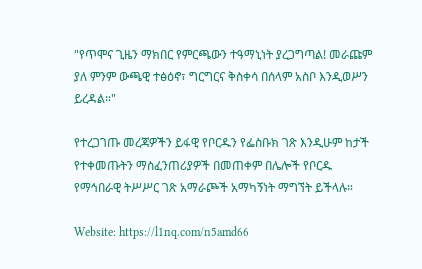"የጥሞና ጊዜን ማክበር የምርጫውን ተዓማኒነት ያረጋግጣል! መራጩም ያለ ምንም ውጫዊ ተፅዕኖ፣ ግርግርና ቅስቀሳ በሰላም አስቦ እንዲወሥን ይረዳል።"

የተረጋገጡ መረጃዎችን ይፋዊ የቦርዱን የፌስቡክ ገጽ እንዲሁም ከታች የተቀመጡትን ማስፈንጠሪያዎች በመጠቀም በሌሎች የቦርዱ የማኅበራዊ ትሥሥር ገጽ አማራጮች አማካኝነት ማግኘት ይችላሉ።

Website: https://l1nq.com/n5amd66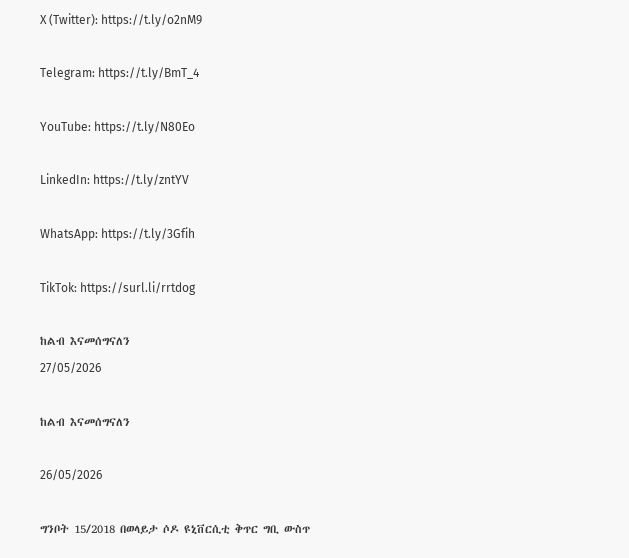X (Twitter): https://t.ly/o2nM9

Telegram: https://t.ly/BmT_4

YouTube: https://t.ly/N80Eo

LinkedIn: https://t.ly/zntYV

WhatsApp: https://t.ly/3Gfih

TikTok: https://surl.li/rrtdog

ከልብ እናመሰግናለን
27/05/2026

ከልብ እናመሰግናለን

26/05/2026

ግንቦት 15/2018 በወላይታ ሶዶ ዩኒቨርሲቲ ቅጥር ግቢ ውስጥ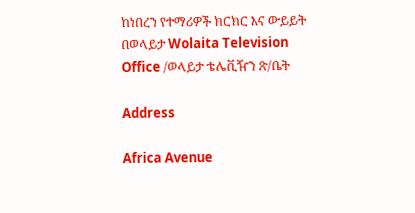ከነበረን የተማሪዎች ክርክር እና ውይይት በወላይታ Wolaita Television Office /ወላይታ ቴሌቪዥን ጽ/ቤት

Address

Africa Avenue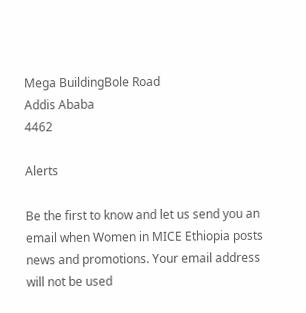Mega BuildingBole Road
Addis Ababa
4462

Alerts

Be the first to know and let us send you an email when Women in MICE Ethiopia posts news and promotions. Your email address will not be used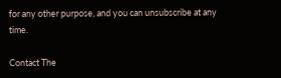for any other purpose, and you can unsubscribe at any time.

Contact The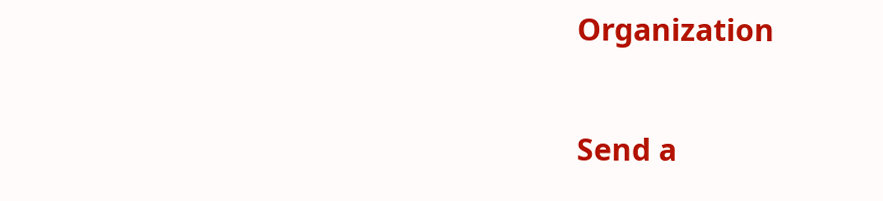Organization

Send a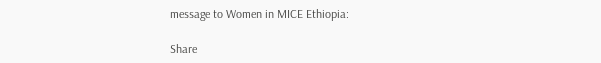message to Women in MICE Ethiopia:

Share